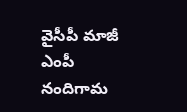వైసీపీ మాజీ ఎంపీ నందిగామ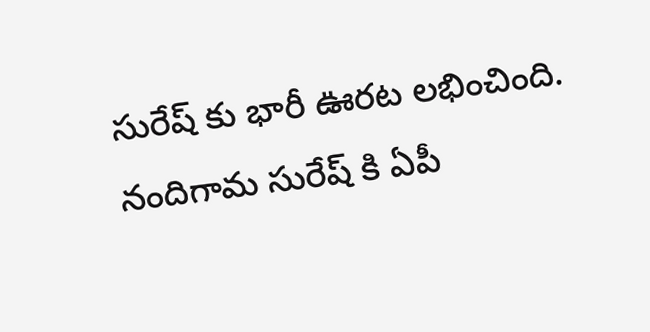సురేష్ కు భారీ ఊరట లభించింది. నందిగామ సురేష్ కి ఏపీ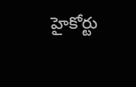హైకోర్టు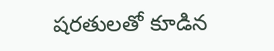షరతులతో కూడిన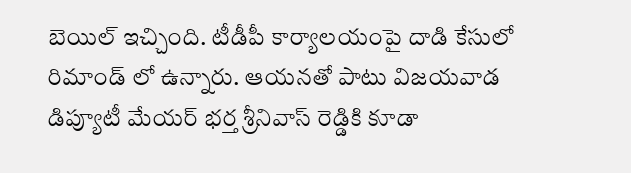బెయిల్ ఇచ్చింది. టీడీపీ కార్యాలయంపై దాడి కేసులో రిమాండ్ లో ఉన్నారు. ఆయనతో పాటు విజయవాడ డిప్యూటీ మేయర్ భర్త శ్రీనివాస్ రెడ్డికి కూడా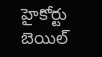హైకోర్టు బెయిల్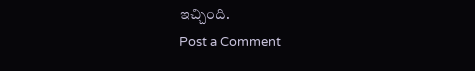ఇచ్చింది.
Post a Comment